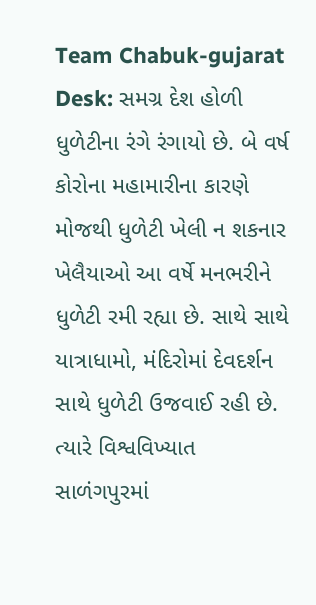Team Chabuk-gujarat Desk: સમગ્ર દેશ હોળી ધુળેટીના રંગે રંગાયો છે. બે વર્ષ કોરોના મહામારીના કારણે મોજથી ધુળેટી ખેલી ન શકનાર ખેલૈયાઓ આ વર્ષે મનભરીને ધુળેટી રમી રહ્યા છે. સાથે સાથે યાત્રાધામો, મંદિરોમાં દેવદર્શન સાથે ધુળેટી ઉજવાઈ રહી છે. ત્યારે વિશ્વવિખ્યાત સાળંગપુરમાં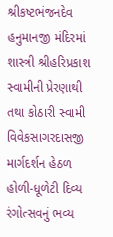શ્રીકષ્ટભંજનદેવ હનુમાનજી મંદિરમાં શાસ્ત્રી શ્રીહરિપ્રકાશ સ્વામીની પ્રેરણાથી તથા કોઠારી સ્વામી વિવેકસાગરદાસજી માર્ગદર્શન હેઠળ હોળી-ધૂળેટી દિવ્ય રંગોત્સવનું ભવ્ય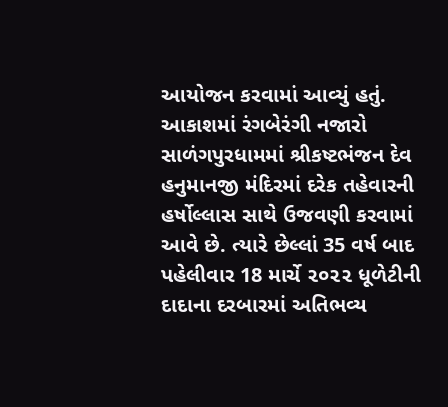આયોજન કરવામાં આવ્યું હતું.
આકાશમાં રંગબેરંગી નજારો
સાળંગપુરધામમાં શ્રીકષ્ટભંજન દેવ હનુમાનજી મંદિરમાં દરેક તહેવારની હર્ષોલ્લાસ સાથે ઉજવણી કરવામાં આવે છે. ત્યારે છેલ્લાં 35 વર્ષ બાદ પહેલીવાર 18 માર્ચે ૨૦૨૨ ધૂળેટીની દાદાના દરબારમાં અતિભવ્ય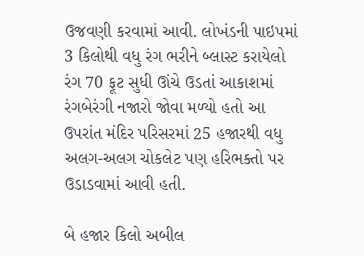ઉજવણી કરવામાં આવી. લોખંડની પાઇપમાં 3 કિલોથી વધુ રંગ ભરીને બ્લાસ્ટ કરાયેલો રંગ 70 ફૂટ સુધી ઊંચે ઉડતાં આકાશમાં રંગબેરંગી નજારો જોવા મળ્યો હતો આ ઉપરાંત મંદિર પરિસરમાં 25 હજારથી વધુ અલગ-અલગ ચોકલેટ પણ હરિભક્તો પર ઉડાડવામાં આવી હતી.

બે હજાર કિલો અબીલ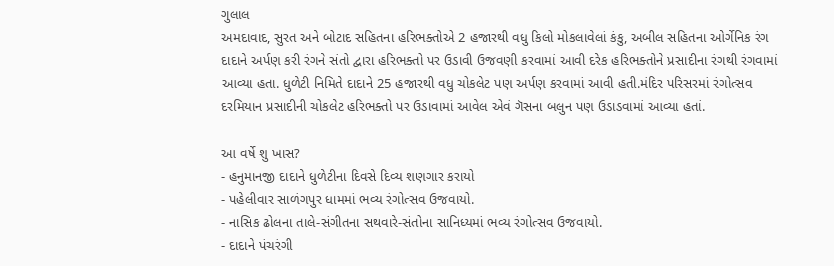ગુલાલ
અમદાવાદ, સુરત અને બોટાદ સહિતના હરિભક્તોએ 2 હજારથી વધુ કિલો મોકલાવેલાં કંકુ, અબીલ સહિતના ઓર્ગેનિક રંગ દાદાને અર્પણ કરી રંગને સંતો દ્વારા હરિભક્તો પર ઉડાવી ઉજવણી કરવામાં આવી દરેક હરિભક્તોને પ્રસાદીના રંગથી રંગવામાં આવ્યા હતા. ધુળેટી નિમિતે દાદાને 25 હજારથી વધુ ચોકલેટ પણ અર્પણ કરવામાં આવી હતી.મંદિર પરિસરમાં રંગોત્સવ દરમિયાન પ્રસાદીની ચોકલેટ હરિભક્તો પર ઉડાવામાં આવેલ એવં ગૅસના બલુન પણ ઉડાડવામાં આવ્યા હતાં.

આ વર્ષે શુ ખાસ?
- હનુમાનજી દાદાને ધુળેટીના દિવસે દિવ્ય શણગાર કરાયો
- પહેલીવાર સાળંગપુર ધામમાં ભવ્ય રંગોત્સવ ઉજવાયો.
- નાસિક ઢોલના તાલે-સંગીતના સથવારે-સંતોના સાનિધ્યમાં ભવ્ય રંગોત્સવ ઉજવાયો.
- દાદાને પંચરંગી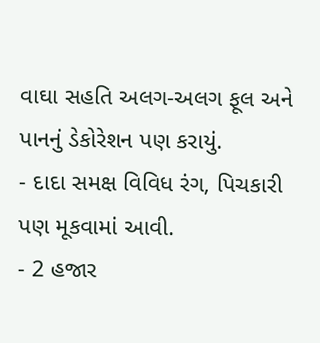વાઘા સહતિ અલગ-અલગ ફૂલ અને પાનનું ડેકોરેશન પણ કરાયું.
- દાદા સમક્ષ વિવિધ રંગ, પિચકારી પણ મૂકવામાં આવી.
- 2 હજાર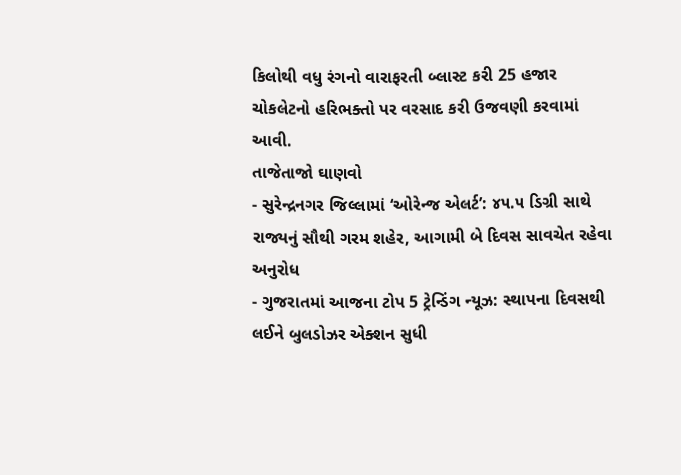કિલોથી વધુ રંગનો વારાફરતી બ્લાસ્ટ કરી 25 હજાર ચોકલેટનો હરિભક્તો પર વરસાદ કરી ઉજવણી કરવામાં આવી.
તાજેતાજો ઘાણવો
- સુરેન્દ્રનગર જિલ્લામાં ‘ઓરેન્જ એલર્ટ’: ૪૫.૫ ડિગ્રી સાથે રાજ્યનું સૌથી ગરમ શહેર, આગામી બે દિવસ સાવચેત રહેવા અનુરોધ
- ગુજરાતમાં આજના ટોપ 5 ટ્રેન્ડિંગ ન્યૂઝ: સ્થાપના દિવસથી લઈને બુલડોઝર એક્શન સુધી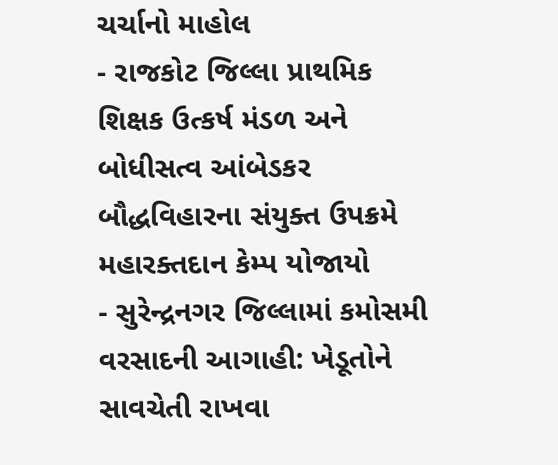ચર્ચાનો માહોલ
- રાજકોટ જિલ્લા પ્રાથમિક શિક્ષક ઉત્કર્ષ મંડળ અને બોધીસત્વ આંબેડકર બૌદ્ધવિહારના સંયુક્ત ઉપક્રમે મહારક્તદાન કેમ્પ યોજાયો
- સુરેન્દ્રનગર જિલ્લામાં કમોસમી વરસાદની આગાહી: ખેડૂતોને સાવચેતી રાખવા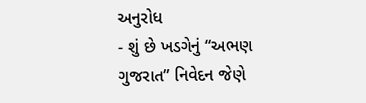અનુરોધ
- શું છે ખડગેનું “અભણ ગુજરાત” નિવેદન જેણે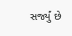સર્જ્યું છે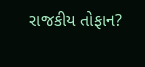રાજકીય તોફાન?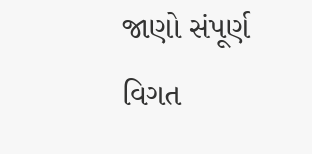જાણો સંપૂર્ણ વિગત